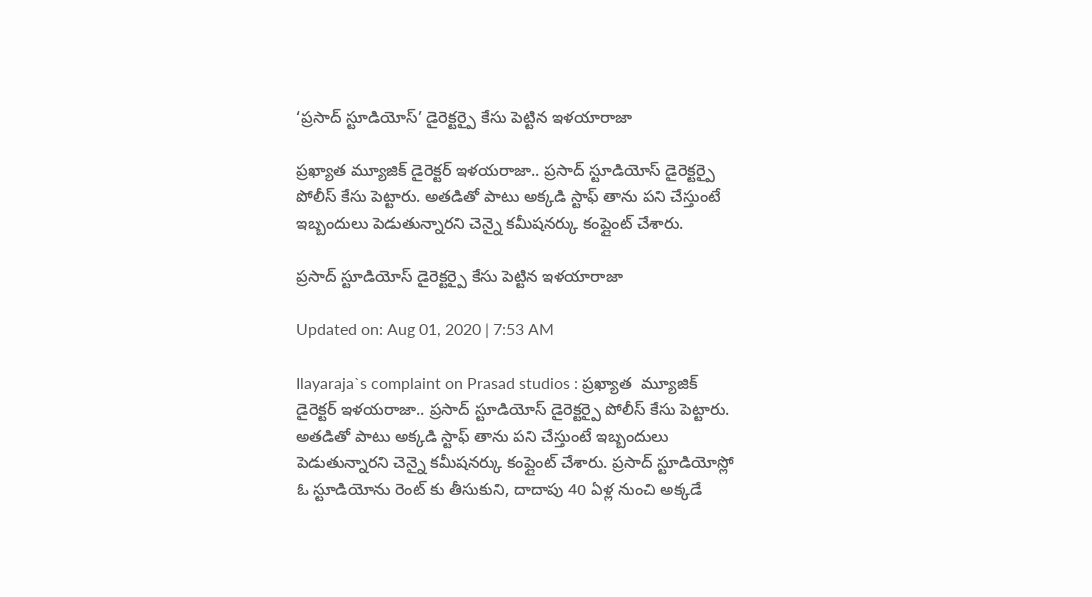‘ప్రసాద్ స్టూడియోస్’ డైరెక్టర్పై కేసు పెట్టిన ఇళయారాజా

ప్ర‌ఖ్యాత మ్యూజిక్ డైరెక్ట‌ర్ ఇళయరాజా.. ప్రసాద్ స్టూడియోస్ డైరెక్టర్పై పోలీస్ కేసు పెట్టారు. అతడితో పాటు అక్క‌డి స్టాఫ్ తాను పని చేస్తుంటే ఇబ్బందులు పెడుతున్నార‌ని చెన్నై కమీషనర్కు కంప్లైంట్ చేశారు.

ప్రసాద్ స్టూడియోస్ డైరెక్టర్పై కేసు పెట్టిన ఇళయారాజా

Updated on: Aug 01, 2020 | 7:53 AM

Ilayaraja`s complaint on Prasad studios : ప్ర‌ఖ్యాత  మ్యూజిక్ డైరెక్ట‌ర్ ఇళయరాజా.. ప్రసాద్ స్టూడియోస్ డైరెక్టర్పై పోలీస్ కేసు పెట్టారు. అతడితో పాటు అక్క‌డి స్టాఫ్ తాను పని చేస్తుంటే ఇబ్బందులు పెడుతున్నార‌ని చెన్నై కమీషనర్కు కంప్లైంట్ చేశారు. ప్రసాద్ స్టూడియోస్లో ఓ స్టూడియోను రెంట్ కు తీసుకుని, దాదాపు 40 ఏళ్ల నుంచి అక్క‌డే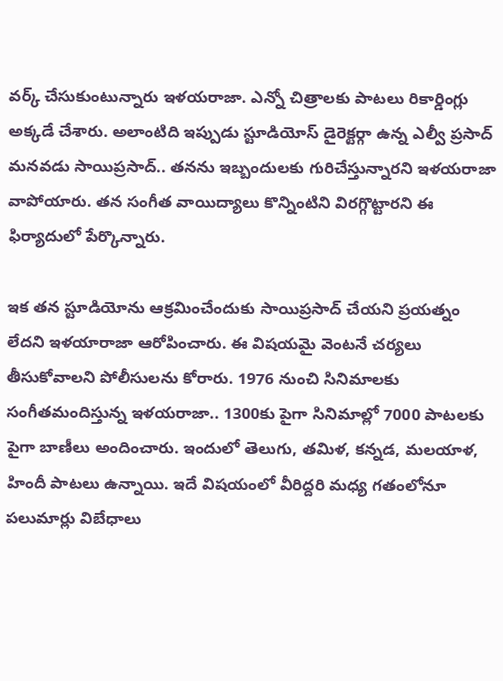వ‌ర్క్ చేసుకుంటున్నారు ఇళయరాజా. ఎన్నో చిత్రాల‌కు పాటలు రికార్డింగ్లు అక్కడే చేశారు. అలాంటిది ఇప్పుడు స్టూడియోస్ డైరెక్టర్గా ఉన్న ఎల్వీ ప్రసాద్ మనవడు సాయిప్రసాద్.. తనను ఇబ్బందులకు గురిచేస్తున్నార‌ని ఇళయరాజా వాపోయారు. తన సంగీత వాయిద్యాలు కొన్నింటిని విరగ్గొట్టారని ఈ ఫిర్యాదులో పేర్కొన్నారు.

ఇక‌ తన స్టూడియోను ఆక్రమించేందుకు సాయిప్రసాద్ చేయ‌ని ప్ర‌య‌త్నం లేద‌ని ఇళయారాజా ఆరోపించారు. ఈ విషయమై వెంట‌నే చర్యలు తీసుకోవాలని పోలీసులను కోరారు. 1976 నుంచి సినిమాల‌కు సంగీతమందిస్తున్న ఇళయరాజా.. 1300కు పైగా సినిమాల్లో 7000 పాటలకు పైగా బాణీలు అందించారు. ఇందులో తెలుగు, తమిళ, కన్నడ, మలయాళ, హిందీ పాటలు ఉన్నాయి. ఇదే విష‌యంలో వీరిద్ద‌రి మ‌ధ్య గ‌తంలోనూ ప‌లుమార్లు విబేధాలు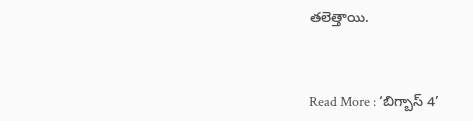త‌లెత్తాయి.



Read More : ‘బిగ్బాస్ 4’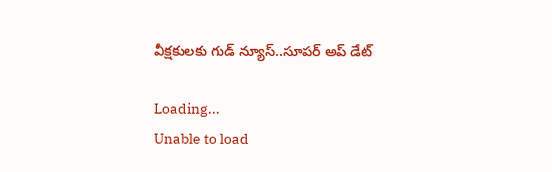వీక్ష‌కుల‌కు గుడ్ న్యూస్..సూప‌ర్ అప్ డేట్

Loading...
Unable to load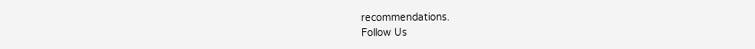recommendations.
Follow Us